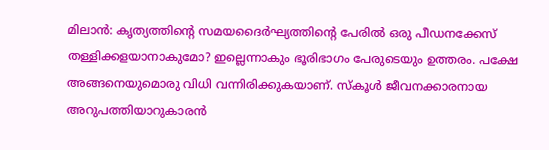മിലാന്‍: കൃത്യത്തിൻ്റെ സമയദൈർഘ്യത്തിന്‍റെ പേരിൽ ഒരു പീഡനക്കേസ് തള്ളിക്കളയാനാകുമോ? ഇല്ലെന്നാകും ഭൂരിഭാഗം പേരുടെയും ഉത്തരം. പക്ഷേ അങ്ങനെയുമൊരു വിധി വന്നിരിക്കുകയാണ്. സ്കൂൾ ജീവനക്കാരനായ അറുപത്തിയാറുകാരൻ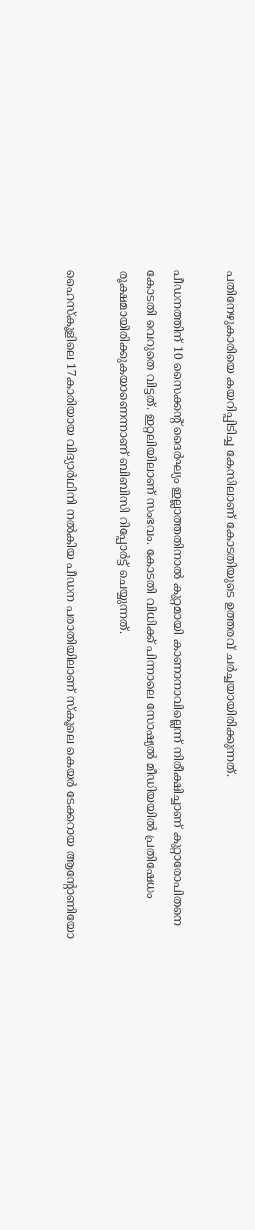പതിനേഴുകാരിയെ കയറിപ്പിടിച്ച കേസിലാണ് കോടതിയുടെ ഉത്തരവ് ചർച്ചയായിരിക്കുന്നത്.

പീഡനത്തിന് 10 സൈക്കന്‍റ് ദൈര്‍ഘ്യം ഇല്ലാത്തതിനാൽ കുറ്റമായി കാണാനാവില്ലെന്ന് നിരീക്ഷിച്ചാണ് കുറ്റാരോപിതനെ കോടതി വെറുതെ വിട്ടത്. ഇറ്റലിയിലാണ് സംഭവം. കോടതി വിധിക്ക് പിന്നാലെ സോഷ്യൽ മീഡിയയിൽ പ്രതിഷേധം രൂക്ഷമായിരിക്കുകയാണെന്നാണ് ബിബിസി റിപ്പോർട്ട് ചെയ്യുന്നത്.

ഹൈസ്കൂളിലെ 17കാരിയായ വിദ്യാർഥിനി നൽകിയ പീഡന പരാതിയിലാണ് സ്കൂലെ കെയർ ടേക്കറായ ആന്‍റോണിയോ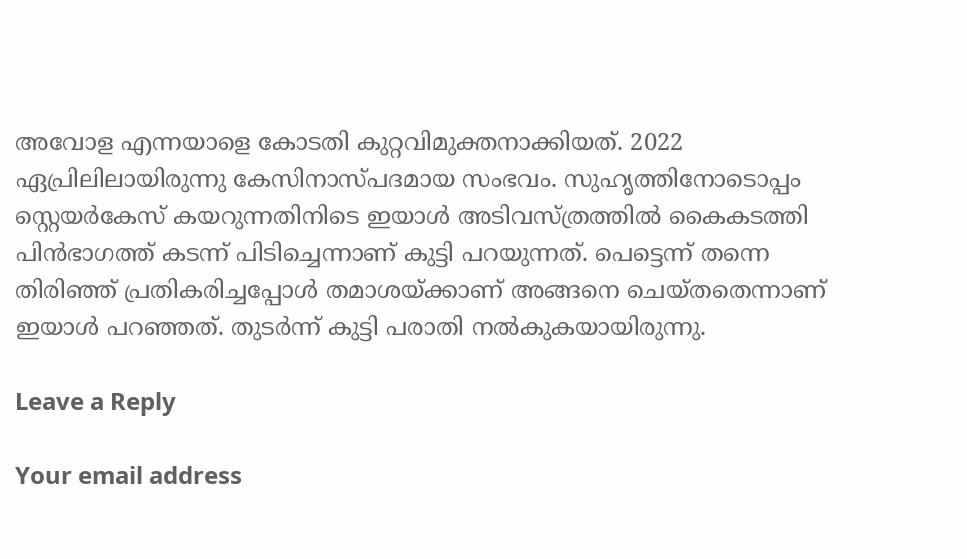അവോള എന്നയാളെ കോടതി കുറ്റവിമുക്തനാക്കിയത്. 2022 ഏപ്രിലിലായിരുന്നു കേസിനാസ്പദമായ സംഭവം. സുഹൃത്തിനോടൊപ്പം സ്റ്റെയർകേസ് കയറുന്നതിനിടെ ഇയാൾ അടിവസ്ത്രത്തിൽ കൈകടത്തി പിൻഭാഗത്ത് കടന്ന് പിടിച്ചെന്നാണ് കുട്ടി പറയുന്നത്. പെട്ടെന്ന് തന്നെ തിരിഞ്ഞ് പ്രതികരിച്ചപ്പോൾ തമാശയ്ക്കാണ് അങ്ങനെ ചെയ്തതെന്നാണ് ഇയാൾ പറഞ്ഞത്. തുടർന്ന് കുട്ടി പരാതി നൽകുകയായിരുന്നു.

Leave a Reply

Your email address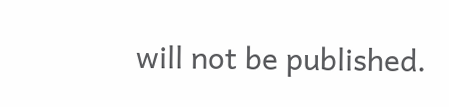will not be published.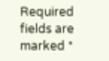Required fields are marked *